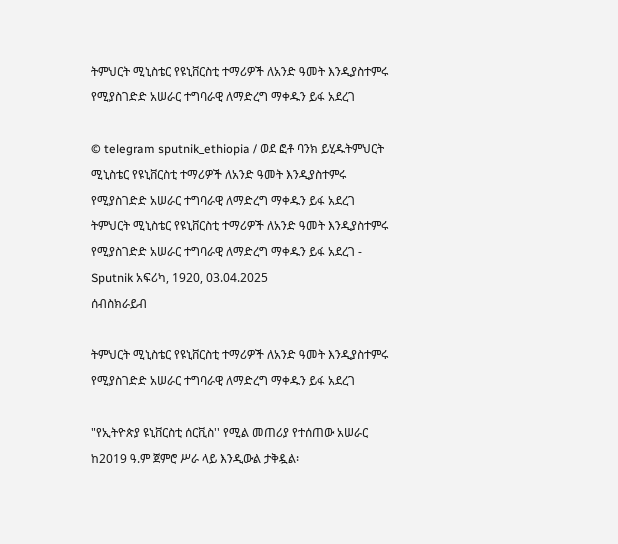ትምህርት ሚኒስቴር የዩኒቨርስቲ ተማሪዎች ለአንድ ዓመት እንዲያስተምሩ የሚያስገድድ አሠራር ተግባራዊ ለማድረግ ማቀዱን ይፋ አደረገ

© telegram sputnik_ethiopia / ወደ ፎቶ ባንክ ይሂዱትምህርት ሚኒስቴር የዩኒቨርስቲ ተማሪዎች ለአንድ ዓመት እንዲያስተምሩ የሚያስገድድ አሠራር ተግባራዊ ለማድረግ ማቀዱን ይፋ አደረገ
ትምህርት ሚኒስቴር የዩኒቨርስቲ ተማሪዎች ለአንድ ዓመት እንዲያስተምሩ የሚያስገድድ አሠራር ተግባራዊ ለማድረግ ማቀዱን ይፋ አደረገ - Sputnik አፍሪካ, 1920, 03.04.2025
ሰብስክራይብ

ትምህርት ሚኒስቴር የዩኒቨርስቲ ተማሪዎች ለአንድ ዓመት እንዲያስተምሩ የሚያስገድድ አሠራር ተግባራዊ ለማድረግ ማቀዱን ይፋ አደረገ

"የኢትዮጵያ ዩኒቨርስቲ ሰርቪስ'' የሚል መጠሪያ የተሰጠው አሠራር ከ2019 ዓ.ም ጀምሮ ሥራ ላይ እንዲውል ታቅዷል፡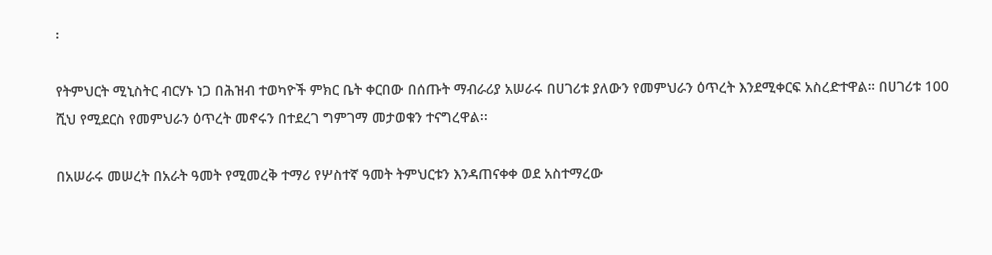፡

የትምህርት ሚኒስትር ብርሃኑ ነጋ በሕዝብ ተወካዮች ምክር ቤት ቀርበው በሰጡት ማብራሪያ አሠራሩ በሀገሪቱ ያለውን የመምህራን ዕጥረት እንደሚቀርፍ አስረድተዋል። በሀገሪቱ 100 ሺህ የሚደርስ የመምህራን ዕጥረት መኖሩን በተደረገ ግምገማ መታወቁን ተናግረዋል፡፡

በአሠራሩ መሠረት በአራት ዓመት የሚመረቅ ተማሪ የሦስተኛ ዓመት ትምህርቱን እንዳጠናቀቀ ወደ አስተማረው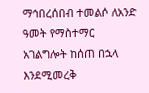ማኅበረሰበብ ተመልሶ ለአንድ ዓመት የማስተማር አገልግሎት ከሰጠ በኋላ እንደሚመረቅ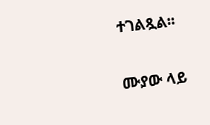ተገልጿል፡፡

ሙያው ላይ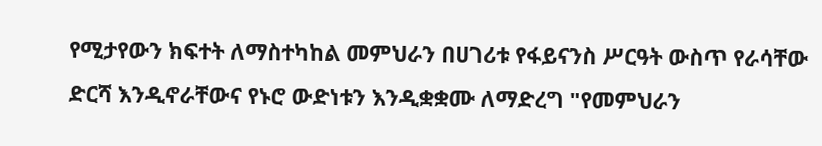የሚታየውን ክፍተት ለማስተካከል መምህራን በሀገሪቱ የፋይናንስ ሥርዓት ውስጥ የራሳቸው ድርሻ እንዲኖራቸውና የኑሮ ውድነቱን እንዲቋቋሙ ለማድረግ "የመምህራን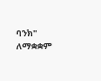ባንክ" ለማቋቋም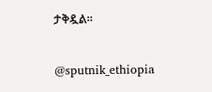ታቅዷል፡፡

@sputnik_ethiopia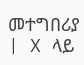መተግበሪያ | X ላይ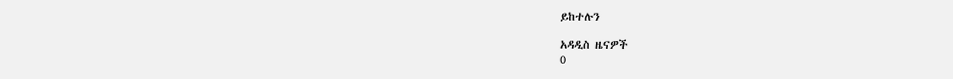ይከተሉን

አዳዲስ ዜናዎች
0